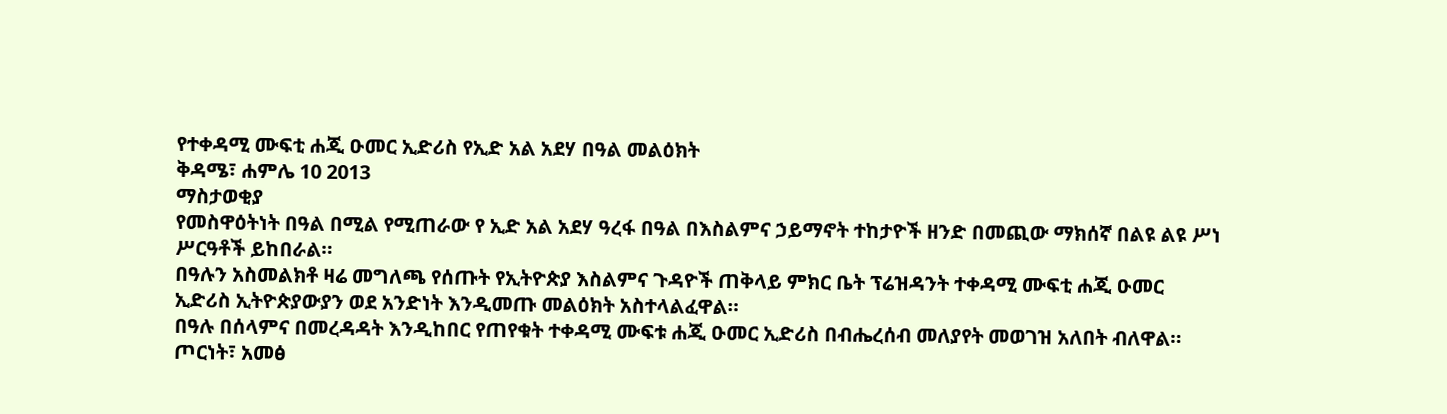የተቀዳሚ ሙፍቲ ሐጂ ዑመር ኢድሪስ የኢድ አል አደሃ በዓል መልዕክት
ቅዳሜ፣ ሐምሌ 10 2013
ማስታወቂያ
የመስዋዕትነት በዓል በሚል የሚጠራው የ ኢድ አል አደሃ ዓረፋ በዓል በእስልምና ኃይማኖት ተከታዮች ዘንድ በመጪው ማክሰኛ በልዩ ልዩ ሥነ ሥርዓቶች ይከበራል።
በዓሉን አስመልክቶ ዛሬ መግለጫ የሰጡት የኢትዮጵያ እስልምና ጉዳዮች ጠቅላይ ምክር ቤት ፕሬዝዳንት ተቀዳሚ ሙፍቲ ሐጂ ዑመር ኢድሪስ ኢትዮጵያውያን ወደ አንድነት እንዲመጡ መልዕክት አስተላልፈዋል።
በዓሉ በሰላምና በመረዳዳት እንዲከበር የጠየቁት ተቀዳሚ ሙፍቱ ሐጂ ዑመር ኢድሪስ በብሔረሰብ መለያየት መወገዝ አለበት ብለዋል።
ጦርነት፣ አመፅ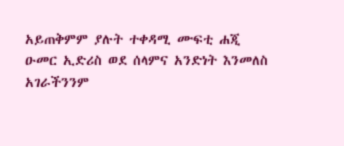አይጠቅምም ያሉት ተቀዳሚ ሙፍቲ ሐጂ ዑመር ኢድሪስ ወደ ሰላምና አንድነት እንመለስ አገራችንንም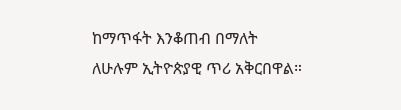ከማጥፋት እንቆጠብ በማለት ለሁሉም ኢትዮጵያዊ ጥሪ አቅርበዋል።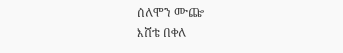ሰለሞን ሙጬ
እሸቴ በቀለ